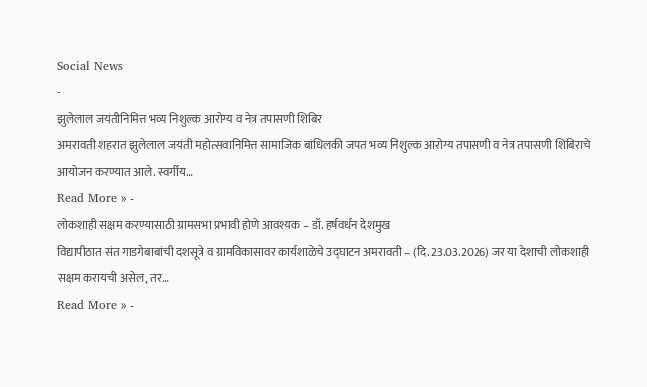Social News
-
झुलेलाल जयंतीनिमित्त भव्य निशुल्क आरोग्य व नेत्र तपासणी शिबिर
अमरावती शहरात झुलेलाल जयंती महोत्सवानिमित्त सामाजिक बांधिलकी जपत भव्य निशुल्क आरोग्य तपासणी व नेत्र तपासणी शिबिराचे आयोजन करण्यात आले. स्वर्गीय…
Read More » -
लोकशाही सक्षम करण्यासाठी ग्रामसभा प्रभावी होणे आवश्यक – डॉ. हर्षवर्धन देशमुख
विद्यापीठात संत गाडगेबाबांची दशसूत्रे व ग्रामविकासावर कार्यशाळेचे उद्घाटन अमरावती – (दि. 23.03.2026) जर या देशाची लोकशाही सक्षम करायची असेल, तर…
Read More » -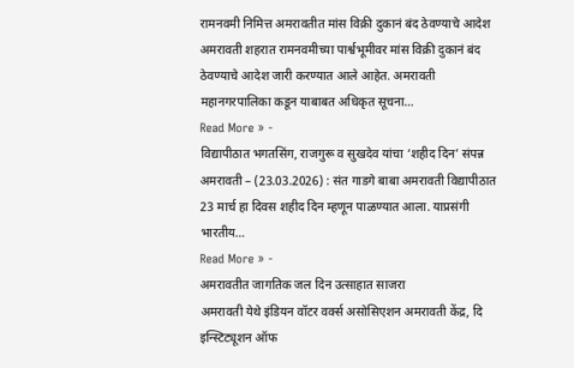रामनवमी निमित्त अमरावतीत मांस विक्री दुकानं बंद ठेवण्याचे आदेश
अमरावती शहरात रामनवमीच्या पार्श्वभूमीवर मांस विक्री दुकानं बंद ठेवण्याचे आदेश जारी करण्यात आले आहेत. अमरावती महानगरपालिका कडून याबाबत अधिकृत सूचना…
Read More » -
विद्यापीठात भगतसिंग, राजगुरू व सुखदेव यांचा ‘शहीद दिन’ संपन्न
अमरावती – (23.03.2026) : संत गाडगे बाबा अमरावती विद्यापीठात 23 मार्च हा दिवस शहीद दिन म्हणून पाळण्यात आला. याप्रसंगी भारतीय…
Read More » -
अमरावतीत जागतिक जल दिन उत्साहात साजरा
अमरावती येथे इंडियन वॉटर वर्क्स असोसिएशन अमरावती केंद्र, दि इन्स्टिट्यूशन ऑफ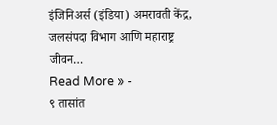इंजिनिअर्स (इंडिया) अमरावती केंद्र, जलसंपदा विभाग आणि महाराष्ट्र जीवन…
Read More » -
९ तासांत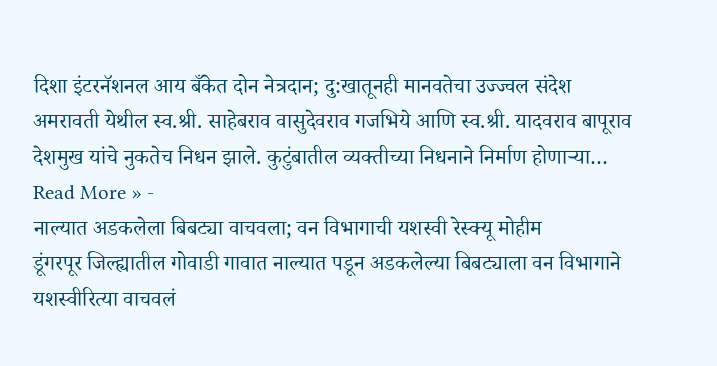दिशा इंटरनॅशनल आय बँकेत दोन नेत्रदान; दु:खातूनही मानवतेचा उज्ज्वल संदेश
अमरावती येथील स्व.श्री. साहेबराव वासुदेवराव गजभिये आणि स्व.श्री. यादवराव बापूराव देशमुख यांचे नुकतेच निधन झाले. कुटुंबातील व्यक्तीच्या निधनाने निर्माण होणाऱ्या…
Read More » -
नाल्यात अडकलेला बिबट्या वाचवला; वन विभागाची यशस्वी रेस्क्यू मोहीम
डूंगरपूर जिल्ह्यातील गोवाडी गावात नाल्यात पडून अडकलेल्या बिबट्याला वन विभागाने यशस्वीरित्या वाचवलं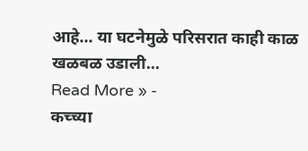आहे… या घटनेमुळे परिसरात काही काळ खळबळ उडाली…
Read More » -
कच्च्या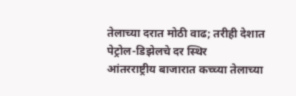तेलाच्या दरात मोठी वाढ; तरीही देशात पेट्रोल-डिझेलचे दर स्थिर
आंतरराष्ट्रीय बाजारात कच्च्या तेलाच्या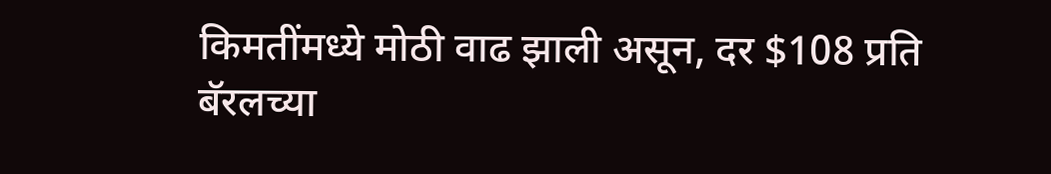किमतींमध्ये मोठी वाढ झाली असून, दर $108 प्रति बॅरलच्या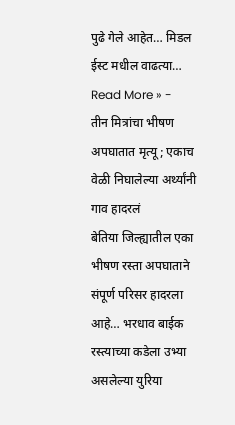पुढे गेले आहेत… मिडल ईस्ट मधील वाढत्या…
Read More » -
तीन मित्रांचा भीषण अपघातात मृत्यू; एकाच वेळी निघालेल्या अर्थ्यांनी गाव हादरलं
बेतिया जिल्ह्यातील एका भीषण रस्ता अपघाताने संपूर्ण परिसर हादरला आहे… भरधाव बाईक रस्त्याच्या कडेला उभ्या असलेल्या युरिया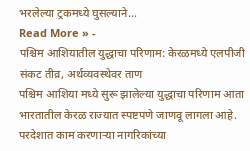भरलेल्या ट्रकमध्ये घुसल्याने…
Read More » -
पश्चिम आशियातील युद्धाचा परिणाम: केरळमध्ये एलपीजी संकट तीव्र, अर्थव्यवस्थेवर ताण
पश्चिम आशिया मध्ये सुरू झालेल्या युद्धाचा परिणाम आता भारतातील केरळ राज्यात स्पष्टपणे जाणवू लागला आहे. परदेशात काम करणाऱ्या नागरिकांच्या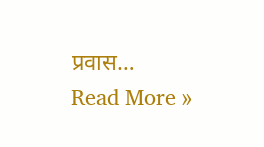प्रवास…
Read More »